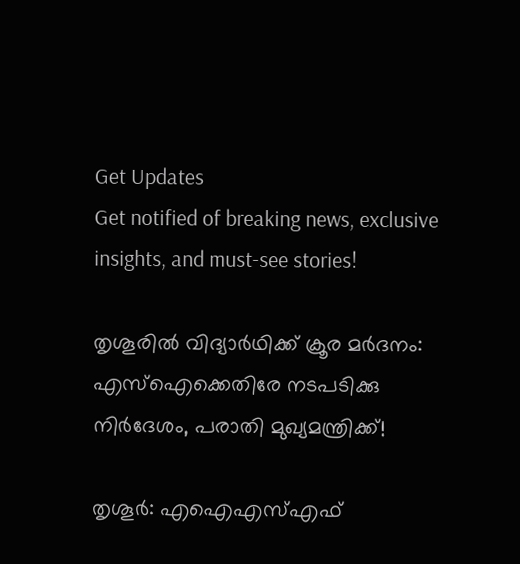Get Updates
Get notified of breaking news, exclusive insights, and must-see stories!

തൃശൂരില്‍ വിദ്യാര്‍ഥിക്ക് ക്രൂര മര്‍ദനം: എസ്ഐക്കെതിരേ നടപടിക്കു നിര്‍ദേശം, പരാതി മുഖ്യമന്ത്രിക്ക്!

തൃശൂര്‍: എഐഎസ്എഫ്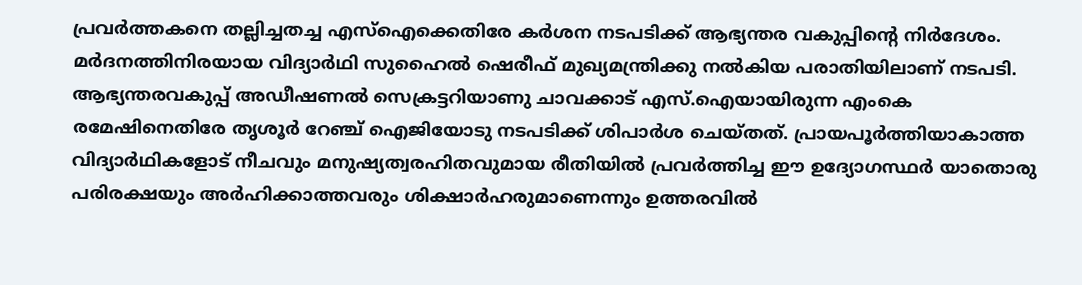പ്രവര്‍ത്തകനെ തല്ലിച്ചതച്ച എസ്ഐക്കെതിരേ കര്‍ശന നടപടിക്ക് ആഭ്യന്തര വകുപ്പിന്റെ നിര്‍ദേശം. മര്‍ദനത്തിനിരയായ വിദ്യാര്‍ഥി സുഹൈല്‍ ഷെരീഫ് മുഖ്യമന്ത്രിക്കു നല്‍കിയ പരാതിയിലാണ് നടപടി. ആഭ്യന്തരവകുപ്പ് അഡീഷണല്‍ സെക്രട്ടറിയാണു ചാവക്കാട് എസ്.ഐയായിരുന്ന എംകെ രമേഷിനെതിരേ തൃശൂര്‍ റേഞ്ച് ഐജിയോടു നടപടിക്ക് ശിപാര്‍ശ ചെയ്തത്. പ്രായപൂര്‍ത്തിയാകാത്ത വിദ്യാര്‍ഥികളോട് നീചവും മനുഷ്യത്വരഹിതവുമായ രീതിയില്‍ പ്രവര്‍ത്തിച്ച ഈ ഉദ്യോഗസ്ഥര്‍ യാതൊരു പരിരക്ഷയും അര്‍ഹിക്കാത്തവരും ശിക്ഷാര്‍ഹരുമാണെന്നും ഉത്തരവില്‍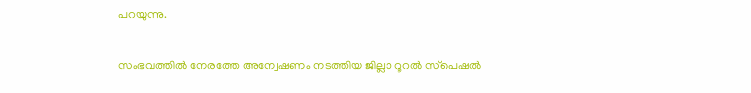പറയുന്നു.

സംഭവത്തില്‍ നേരത്തേ അന്വേഷണം നടത്തിയ ജില്ലാ റൂറല്‍ സ്‌പെഷല്‍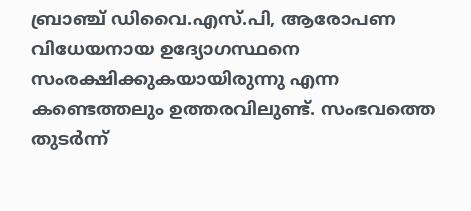ബ്രാഞ്ച് ഡിവൈ.എസ്.പി, ആരോപണ വിധേയനായ ഉദ്യോഗസ്ഥനെ സംരക്ഷിക്കുകയായിരുന്നു എന്ന കണ്ടെത്തലും ഉത്തരവിലുണ്ട്. സംഭവത്തെ തുടര്‍ന്ന്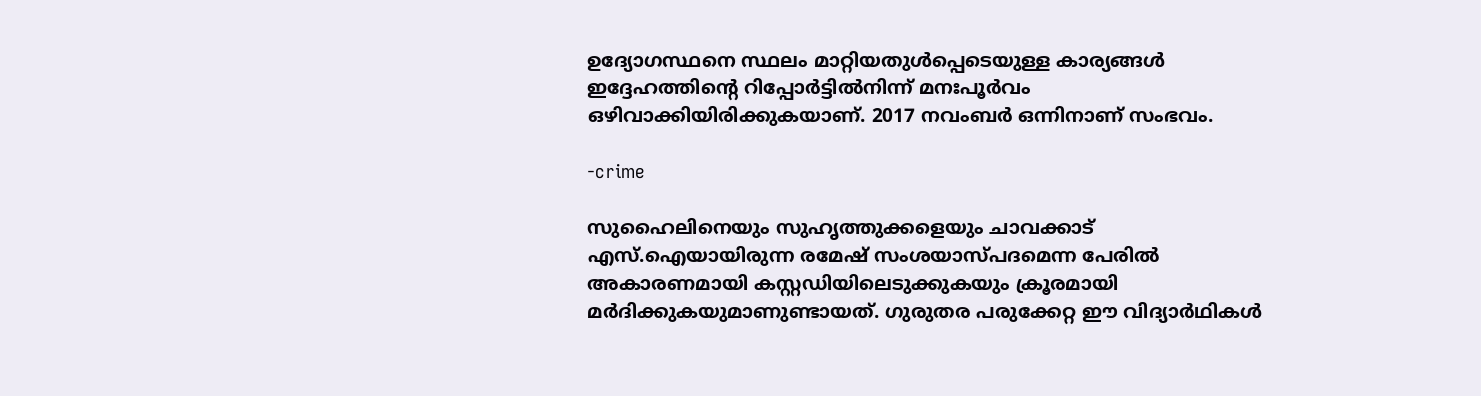ഉദ്യോഗസ്ഥനെ സ്ഥലം മാറ്റിയതുള്‍പ്പെടെയുള്ള കാര്യങ്ങള്‍ ഇദ്ദേഹത്തിന്റെ റിപ്പോര്‍ട്ടില്‍നിന്ന് മനഃപൂര്‍വം ഒഴിവാക്കിയിരിക്കുകയാണ്. 2017 നവംബര്‍ ഒന്നിനാണ് സംഭവം.

-crime

സുഹൈലിനെയും സുഹൃത്തുക്കളെയും ചാവക്കാട് എസ്.ഐയായിരുന്ന രമേഷ് സംശയാസ്പദമെന്ന പേരില്‍ അകാരണമായി കസ്റ്റഡിയിലെടുക്കുകയും ക്രൂരമായി മര്‍ദിക്കുകയുമാണുണ്ടായത്. ഗുരുതര പരുക്കേറ്റ ഈ വിദ്യാര്‍ഥികള്‍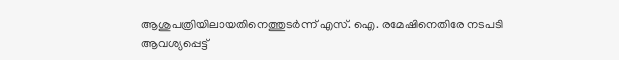ആശുപത്രിയിലായതിനെത്തുടര്‍ന്ന് എസ്. ഐ. രമേഷിനെതിരേ നടപടി ആവശ്യപ്പെട്ട്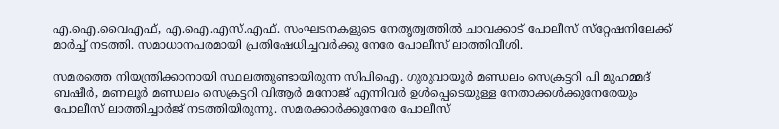എ.ഐ.വൈഎഫ്, എ.ഐ.എസ്.എഫ്. സംഘടനകളുടെ നേതൃത്വത്തില്‍ ചാവക്കാട് പോലീസ് സ്‌റ്റേഷനിലേക്ക് മാര്‍ച്ച് നടത്തി. സമാധാനപരമായി പ്രതിഷേധിച്ചവര്‍ക്കു നേരേ പോലീസ് ലാത്തിവീശി.

സമരത്തെ നിയന്ത്രിക്കാനായി സ്ഥലത്തുണ്ടായിരുന്ന സിപിഐ. ഗുരുവായൂര്‍ മണ്ഡലം സെക്രട്ടറി പി മുഹമ്മദ് ബഷീര്‍, മണലൂര്‍ മണ്ഡലം സെക്രട്ടറി വിആര്‍ മനോജ് എന്നിവര്‍ ഉള്‍പ്പെടെയുള്ള നേതാക്കള്‍ക്കുനേരേയും പോലീസ് ലാത്തിച്ചാര്‍ജ് നടത്തിയിരുന്നു. സമരക്കാര്‍ക്കുനേരേ പോലീസ്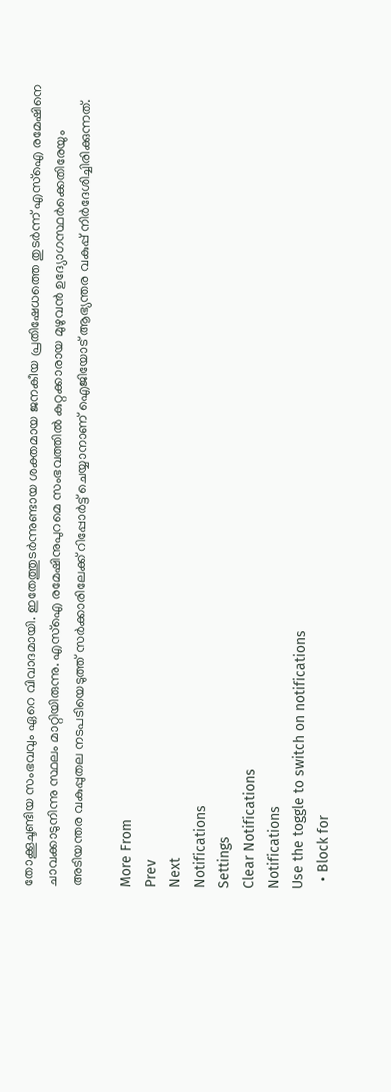തോക്കൂചൂണ്ടിയ സംഭവവും ഏറെ വിവാദമായി. ഇതേത്തുടര്‍ന്നുണ്ടായ ശക്തമായ ജനകീയ പ്രതിഷേധത്തെ തുടര്‍ന്ന് എസ്ഐ രമേഷിനെ ചാവക്കാടുനിന്നു സ്ഥലം മാറ്റിയിരുന്നു. എസ്ഐ രമേഷിനുപുറമെ സംഭവത്തില്‍ കുറ്റക്കാരായ മുഴുവന്‍ ഉദ്യോഗസ്ഥര്‍ക്കെതിരേയും അടിയന്തര വകുപ്പുതല നടപടിയെടുത്ത് സര്‍ക്കാരിലേക്ക് റിപ്പോര്‍ട്ട് ചെയ്യാനാണ് ഐജിയോട് ആഭ്യന്തര വകുപ്പ് നിര്‍ദേശിച്ചിരിക്കുന്നത്.

More From
Prev
Next
Notifications
Settings
Clear Notifications
Notifications
Use the toggle to switch on notifications
  • Block for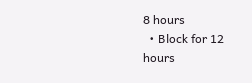8 hours
  • Block for 12 hours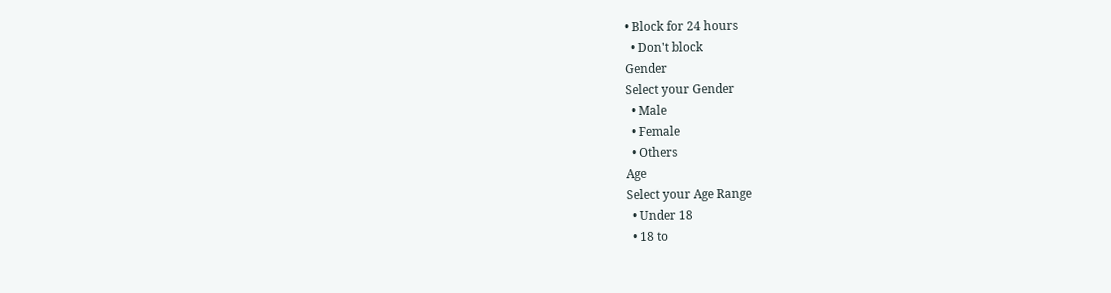• Block for 24 hours
  • Don't block
Gender
Select your Gender
  • Male
  • Female
  • Others
Age
Select your Age Range
  • Under 18
  • 18 to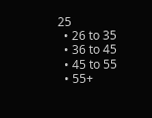25
  • 26 to 35
  • 36 to 45
  • 45 to 55
  • 55+